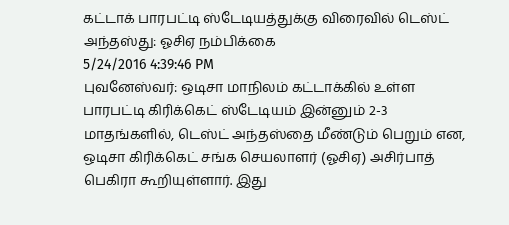கட்டாக் பாரபட்டி ஸ்டேடியத்துக்கு விரைவில் டெஸ்ட் அந்தஸ்து: ஓசிஏ நம்பிக்கை
5/24/2016 4:39:46 PM
புவனேஸ்வர்: ஒடிசா மாநிலம் கட்டாக்கில் உள்ள பாரபட்டி கிரிக்கெட் ஸ்டேடியம் இன்னும் 2-3 மாதங்களில், டெஸ்ட் அந்தஸ்தை மீண்டும் பெறும் என, ஒடிசா கிரிக்கெட் சங்க செயலாளர் (ஓசிஏ) அசிர்பாத் பெகிரா கூறியுள்ளார். இது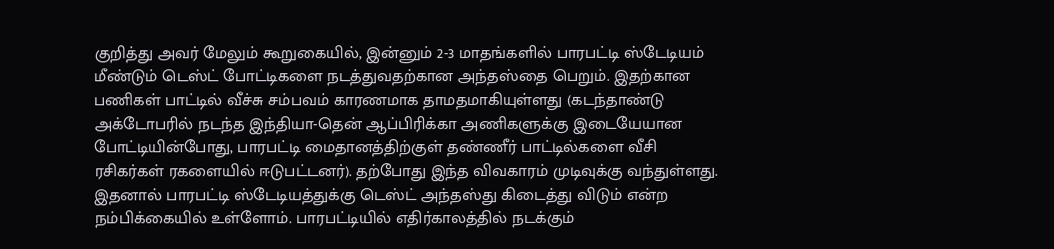குறித்து அவர் மேலும் கூறுகையில், இன்னும் 2-3 மாதங்களில் பாரபட்டி ஸ்டேடியம் மீண்டும் டெஸ்ட் போட்டிகளை நடத்துவதற்கான அந்தஸ்தை பெறும். இதற்கான பணிகள் பாட்டில் வீச்சு சம்பவம் காரணமாக தாமதமாகியுள்ளது (கடந்தாண்டு அக்டோபரில் நடந்த இந்தியா-தென் ஆப்பிரிக்கா அணிகளுக்கு இடையேயான போட்டியின்போது, பாரபட்டி மைதானத்திற்குள் தண்ணீர் பாட்டில்களை வீசி
ரசிகர்கள் ரகளையில் ஈடுபட்டனர்). தற்போது இந்த விவகாரம் முடிவுக்கு வந்துள்ளது. இதனால் பாரபட்டி ஸ்டேடியத்துக்கு டெஸ்ட் அந்தஸ்து கிடைத்து விடும் என்ற நம்பிக்கையில் உள்ளோம். பாரபட்டியில் எதிர்காலத்தில் நடக்கும்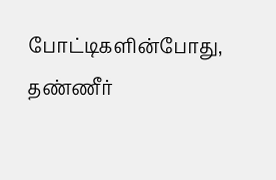போட்டிகளின்போது, தண்ணீர்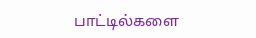பாட்டில்களை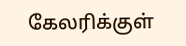கேலரிக்குள்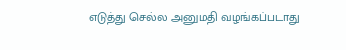எடுத்து செல்ல அனுமதி வழங்கப்படாது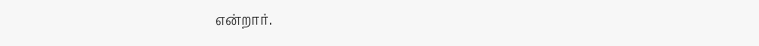என்றார்.